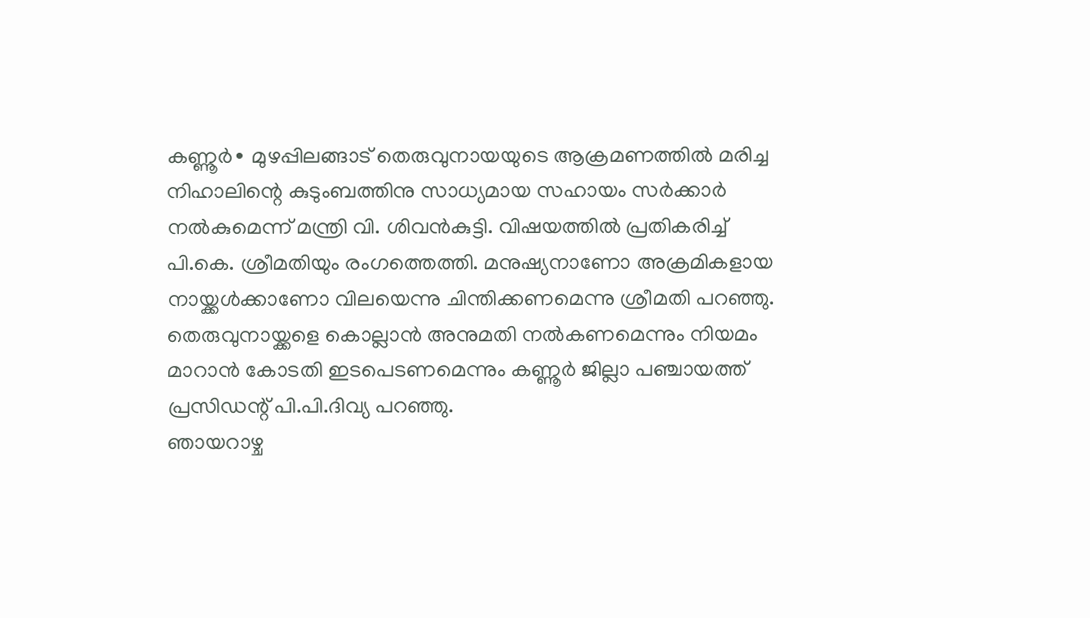കണ്ണൂർ∙ മുഴപ്പിലങ്ങാട് തെരുവുനായയുടെ ആക്രമണത്തിൽ മരിച്ച നിഹാലിന്റെ കുടുംബത്തിനു സാധ്യമായ സഹായം സർക്കാർ നൽകുമെന്ന് മന്ത്രി വി. ശിവൻകുട്ടി. വിഷയത്തിൽ പ്രതികരിച്ച് പി.കെ. ശ്രീമതിയും രംഗത്തെത്തി. മനുഷ്യനാണോ അക്രമികളായ നായ്ക്കൾക്കാണോ വിലയെന്നു ചിന്തിക്കണമെന്നു ശ്രീമതി പറഞ്ഞു. തെരുവുനായ്ക്കളെ കൊല്ലാൻ അനുമതി നൽകണമെന്നും നിയമം മാറാൻ കോടതി ഇടപെടണമെന്നും കണ്ണൂർ ജില്ലാ പഞ്ചായത്ത് പ്രസിഡന്റ് പി.പി.ദിവ്യ പറഞ്ഞു.
ഞായറാഴ്ച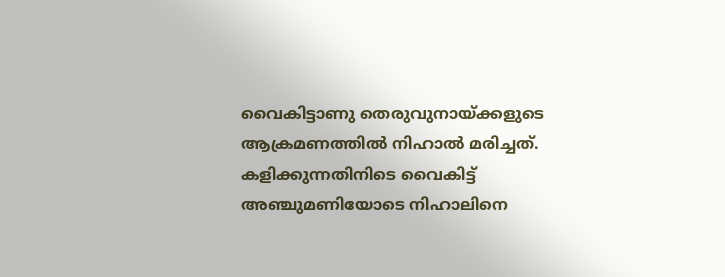വൈകിട്ടാണു തെരുവുനായ്ക്കളുടെ ആക്രമണത്തിൽ നിഹാൽ മരിച്ചത്. കളിക്കുന്നതിനിടെ വൈകിട്ട് അഞ്ചുമണിയോടെ നിഹാലിനെ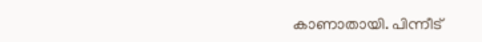കാണാതായി. പിന്നീട്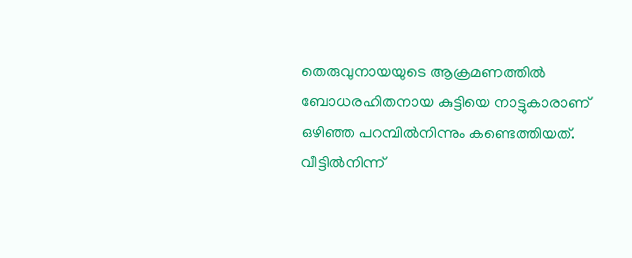തെരുവുനായയുടെ ആക്രമണത്തിൽ ബോധരഹിതനായ കുട്ടിയെ നാട്ടുകാരാണ് ഒഴിഞ്ഞ പറമ്പിൽനിന്നും കണ്ടെത്തിയത്. വീട്ടിൽനിന്ന്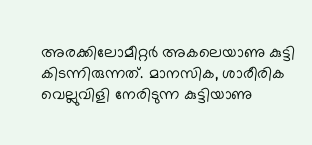അരക്കിലോമീറ്റർ അകലെയാണു കുട്ടി കിടന്നിരുന്നത്. മാനസിക, ശാരീരിക വെല്ലുവിളി നേരിടുന്ന കുട്ടിയാണു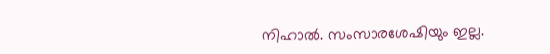നിഹാൽ. സംസാരശേഷിയും ഇല്ല.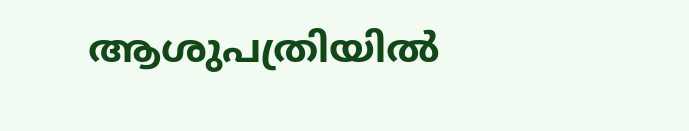ആശുപത്രിയിൽ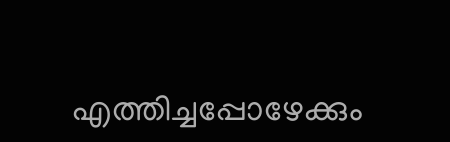എത്തിച്ചപ്പോഴേക്കും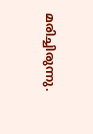മരിച്ചിരുന്നു.